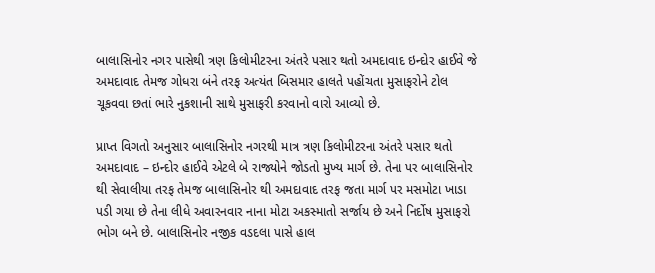બાલાસિનોર નગર પાસેથી ત્રણ કિલોમીટરના અંતરે પસાર થતો અમદાવાદ ઇન્દોર હાઈવે જે અમદાવાદ તેમજ ગોધરા બંને તરફ અત્યંત બિસમાર હાલતે પહોંચતા મુસાફરોને ટોલ ચૂકવવા છતાં ભારે નુકશાની સાથે મુસાફરી કરવાનો વારો આવ્યો છે.

પ્રાપ્ત વિગતો અનુસાર બાલાસિનોર નગરથી માત્ર ત્રણ કિલોમીટરના અંતરે પસાર થતો અમદાવાદ – ઇન્દોર હાઈવે એટલે બે રાજ્યોને જોડતો મુખ્ય માર્ગ છે. તેના પર બાલાસિનોર થી સેવાલીયા તરફ તેમજ બાલાસિનોર થી અમદાવાદ તરફ જતા માર્ગ પર મસમોટા ખાડા પડી ગયા છે તેના લીધે અવારનવાર નાના મોટા અકસ્માતો સર્જાય છે અને નિર્દોષ મુસાફરો ભોગ બને છે. બાલાસિનોર નજીક વડદલા પાસે હાલ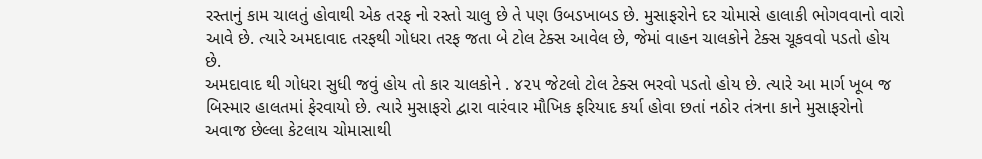રસ્તાનું કામ ચાલતું હોવાથી એક તરફ નો રસ્તો ચાલુ છે તે પણ ઉબડખાબડ છે. મુસાફરોને દર ચોમાસે હાલાકી ભોગવવાનો વારો આવે છે. ત્યારે અમદાવાદ તરફથી ગોધરા તરફ જતા બે ટોલ ટેક્સ આવેલ છે, જેમાં વાહન ચાલકોને ટેક્સ ચૂકવવો પડતો હોય છે.
અમદાવાદ થી ગોધરા સુધી જવું હોય તો કાર ચાલકોને . ૪૨૫ જેટલો ટોલ ટેક્સ ભરવો પડતો હોય છે. ત્યારે આ માર્ગ ખૂબ જ બિસ્માર હાલતમાં ફેરવાયો છે. ત્યારે મુસાફરો દ્વારા વારંવાર મૌખિક ફરિયાદ કર્યા હોવા છતાં નઠોર તંત્રના કાને મુસાફરોનો અવાજ છેલ્લા કેટલાય ચોમાસાથી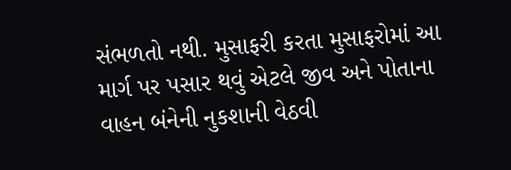સંભળતો નથી. મુસાફરી કરતા મુસાફરોમાં આ માર્ગ પર પસાર થવું એટલે જીવ અને પોતાના વાહન બંનેની નુકશાની વેઠવી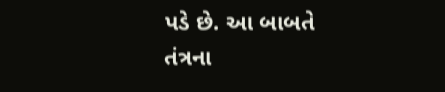પડે છે. આ બાબતે તંત્રના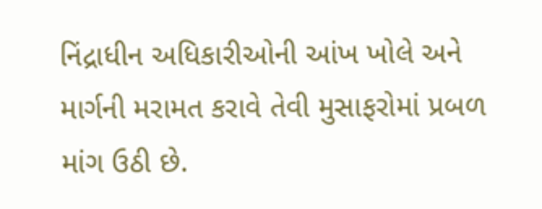નિંદ્રાધીન અધિકારીઓની આંખ ખોલે અને માર્ગની મરામત કરાવે તેવી મુસાફરોમાં પ્રબળ માંગ ઉઠી છે.